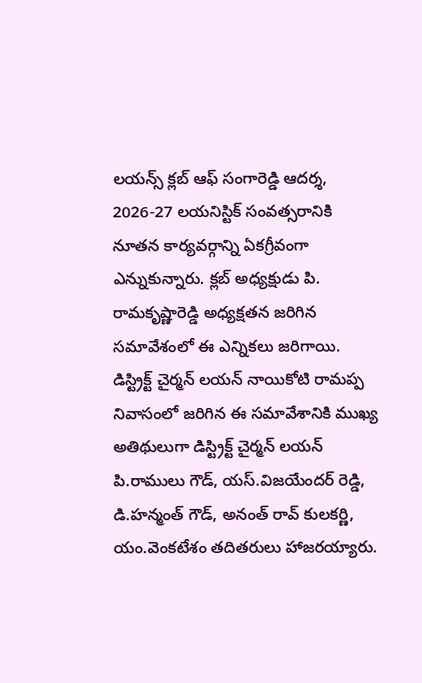లయన్స్ క్లబ్ ఆఫ్ సంగారెడ్డి ఆదర్శ, 2026-27 లయనిస్టిక్ సంవత్సరానికి నూతన కార్యవర్గాన్ని ఏకగ్రీవంగా ఎన్నుకున్నారు. క్లబ్ అధ్యక్షుడు పి. రామకృష్ణారెడ్డి అధ్యక్షతన జరిగిన సమావేశంలో ఈ ఎన్నికలు జరిగాయి.
డిస్ట్రిక్ట్ చైర్మన్ లయన్ నాయికోటి రామప్ప నివాసంలో జరిగిన ఈ సమావేశానికి ముఖ్య అతిథులుగా డిస్ట్రిక్ట్ చైర్మన్ లయన్ పి.రాములు గౌడ్, యస్.విజయేందర్ రెడ్డి, డి.హన్మంత్ గౌడ్, అనంత్ రావ్ కులకర్ణి, యం.వెంకటేశం తదితరులు హాజరయ్యారు.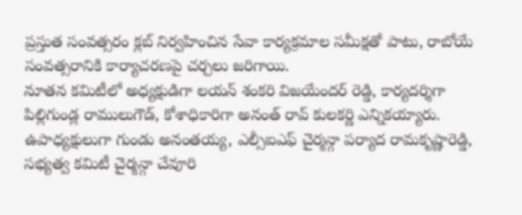ప్రస్తుత సంవత్సరం క్లబ్ నిర్వహించిన సేవా కార్యక్రమాల సమీక్షతో పాటు, రాబోయే సంవత్సరానికి కార్యాచరణపై చర్చలు జరిగాయి.
నూతన కమిటీలో అధ్యక్షుడిగా లయన్ శంకరి విజయేందర్ రెడ్డి, కార్యదర్శిగా పిల్లిగుండ్ల రాములుగౌడ్, కోశాధికారిగా అనంత్ రావ్ కులకర్ణి ఎన్నికయ్యారు. ఉపాధ్యక్షులుగా గుండు అనంతయ్య, ఎల్సీఐఎఫ్ చైర్మన్గా పర్యాద రామకృష్ణారెడ్డి, సభ్యత్వ కమిటీ చైర్మన్గా చేవూరి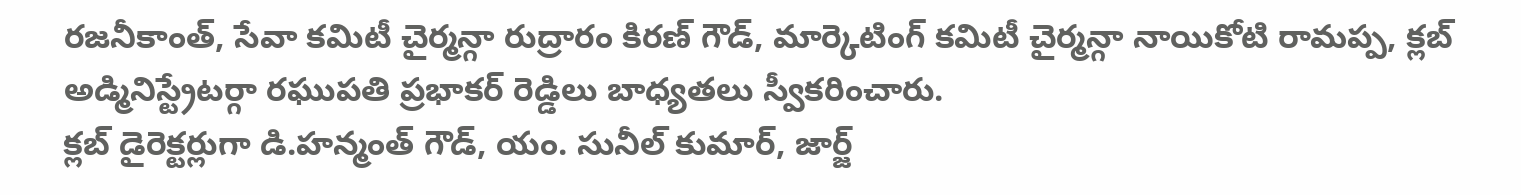రజనీకాంత్, సేవా కమిటీ చైర్మన్గా రుద్రారం కిరణ్ గౌడ్, మార్కెటింగ్ కమిటీ చైర్మన్గా నాయికోటి రామప్ప, క్లబ్ అడ్మినిస్ట్రేటర్గా రఘుపతి ప్రభాకర్ రెడ్డిలు బాధ్యతలు స్వీకరించారు.
క్లబ్ డైరెక్టర్లుగా డి.హన్మంత్ గౌడ్, యం. సునీల్ కుమార్, జార్జ్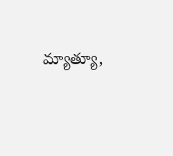మ్యాత్యూ,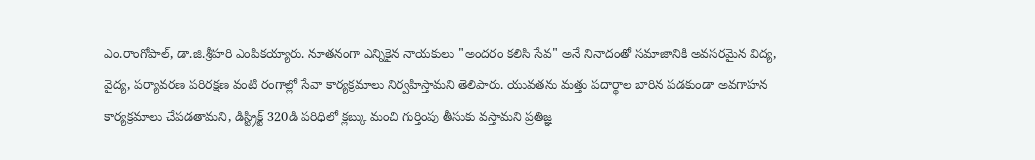ఎం.రాంగోపాల్, డా.జి.శ్రీహరి ఎంపికయ్యారు. నూతనంగా ఎన్నికైన నాయకులు "అందరం కలిసి సేవ" అనే నినాదంతో సమాజానికి అవసరమైన విద్య, వైద్య, పర్యావరణ పరిరక్షణ వంటి రంగాల్లో సేవా కార్యక్రమాలు నిర్వహిస్తామని తెలిపారు. యువతను మత్తు పదార్థాల బారిన పడకుండా అవగాహన కార్యక్రమాలు చేపడతామని, డిస్ట్రిక్ట్ 320డి పరిధిలో క్లబ్కు మంచి గుర్తింపు తీసుకు వస్తామని ప్రతిజ్ఞ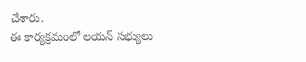చేశారు.
ఈ కార్యక్రమంలో లయన్ సభ్యులు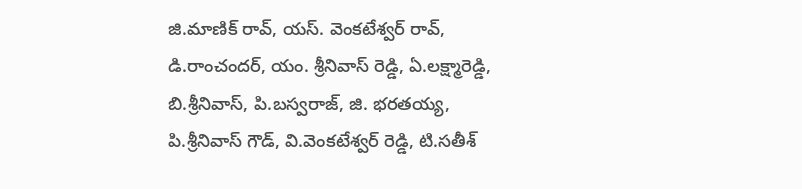జి.మాణిక్ రావ్, యస్. వెంకటేశ్వర్ రావ్, డి.రాంచందర్, యం. శ్రీనివాస్ రెడ్డి, ఏ.లక్ష్మారెడ్డి, బి.శ్రీనివాస్, పి.బస్వరాజ్, జి. భరతయ్య, పి.శ్రీనివాస్ గౌడ్, వి.వెంకటేశ్వర్ రెడ్డి, టి.సతీశ్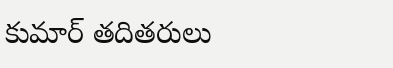కుమార్ తదితరులు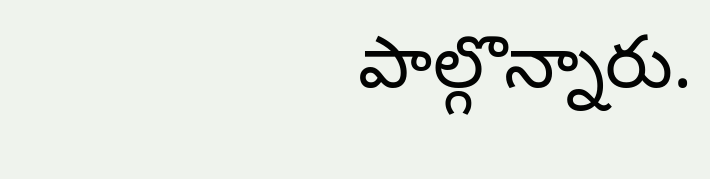పాల్గొన్నారు.